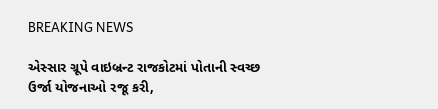BREAKING NEWS

એસ્સાર ગ્રૂપે વાઇબ્રન્ટ રાજકોટમાં પોતાની સ્વચ્છ ઉર્જા યોજનાઓ રજૂ કરી,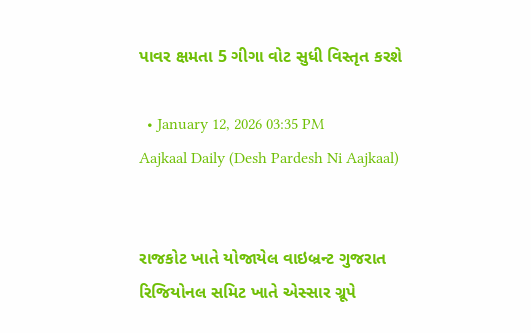પાવર ક્ષમતા 5 ગીગા વોટ સુધી વિસ્તૃત કરશે

  • January 12, 2026 03:35 PM
Aajkaal Daily (Desh Pardesh Ni Aajkaal)


રાજકોટ ખાતે યોજાયેલ વાઇબ્રન્ટ ગુજરાત રિજિયોનલ સમિટ ખાતે એસ્સાર ગ્રૂપે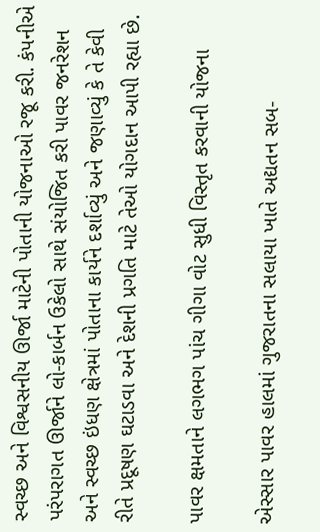સ્વચ્છ અને વિશ્વસનીય ઊર્જા માટેની પોતાની યોજનાઓ રજૂ કરી. કંપનીએ પરંપરાગત ઊર્જાને લો-કાર્બન ઉકેલો સાથે સંયોજિત કરી પાવર જનરેશન અને સ્વચ્છ ઇંધણ ક્ષેત્રમાં પોતાના કાર્યને દર્શાવ્યું અને જણાવ્યું કે તે કેવી રીતે પ્રદૂષણ ઘટાડવા અને દેશની પ્રગતિ માટે તેઓ યોગદાન આપી રહ્યા છે.

પાવર ક્ષમતાને લગભગ પાંચ ગીગા વોટ સુધી વિસ્તૃત કરવાની યોજના

એસ્સાર પાવર હાલમાં ગુજરાતના સલાયા ખાતે અદ્યતન સબ-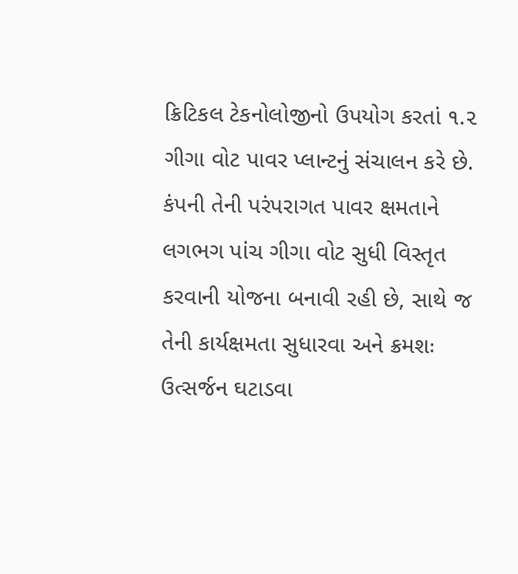ક્રિટિકલ ટેકનોલોજીનો ઉપયોગ કરતાં ૧.૨ ગીગા વોટ પાવર પ્લાન્ટનું સંચાલન કરે છે. કંપની તેની પરંપરાગત પાવર ક્ષમતાને લગભગ પાંચ ગીગા વોટ સુધી વિસ્તૃત કરવાની યોજના બનાવી રહી છે, સાથે જ તેની કાર્યક્ષમતા સુધારવા અને ક્રમશઃ ઉત્સર્જન ઘટાડવા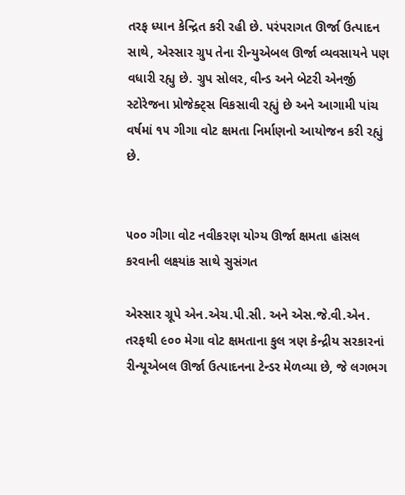તરફ ધ્યાન કેન્દ્રિત કરી રહી છે. પરંપરાગત ઊર્જા ઉત્પાદન સાથે, એસ્સાર ગ્રુપ તેના રીન્યુએબલ ઊર્જા વ્યવસાયને પણ વધારી રહ્યુ છે. ગ્રુપ સોલર, વીન્ડ અને બેટરી એનર્જી સ્ટોરેજના પ્રોજેક્ટ્સ વિકસાવી રહ્યું છે અને આગામી પાંચ વર્ષમાં ૧૫ ગીગા વોટ ક્ષમતા નિર્માણનો આયોજન કરી રહ્યું છે.


૫૦૦ ગીગા વોટ નવીકરણ યોગ્ય ઊર્જા ક્ષમતા હાંસલ કરવાની લક્ષ્યાંક સાથે સુસંગત

એસ્સાર ગ્રૂપે એન.એચ.પી.સી. અને એસ.જે.વી.એન. તરફથી ૯૦૦ મેગા વોટ ક્ષમતાના કુલ ત્રણ કેન્દ્રીય સરકારનાં રીન્યૂએબલ ઊર્જા ઉત્પાદનના ટેન્ડર મેળવ્યા છે, જે લગભગ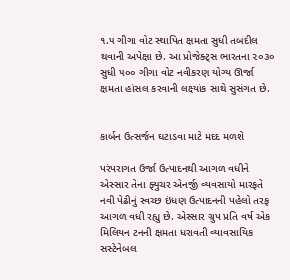૧.૫ ગીગા વોટ સ્થાપિત ક્ષમતા સુધી તબદીલ થવાની અપેક્ષા છે. આ પ્રોજેક્ટ્સ ભારતના ૨૦૩૦ સુધી ૫૦૦ ગીગા વોટ નવીકરણ યોગ્ય ઊર્જા ક્ષમતા હાંસલ કરવાની લક્ષ્યાંક સાથે સુસંગત છે.


કાર્બન ઉત્સર્જન ઘટાડવા માટે મદદ મળશે

પરંપરાગત ઉર્જા ઉત્પાદનથી આગળ વધીને એસ્સાર તેના ફ્યુચર એનર્જી વ્યવસાયો મારફતે નવી પેઢીનું સ્વચ્છ ઇંધણ ઉત્પાદનની પહેલો તરફ આગળ વધી રહ્યુ છે. એસ્સાર ગ્રુપ પ્રતિ વર્ષ એક મિલિયન ટનની ક્ષમતા ધરાવતી વ્યાવસાયિક સસ્ટેનેબલ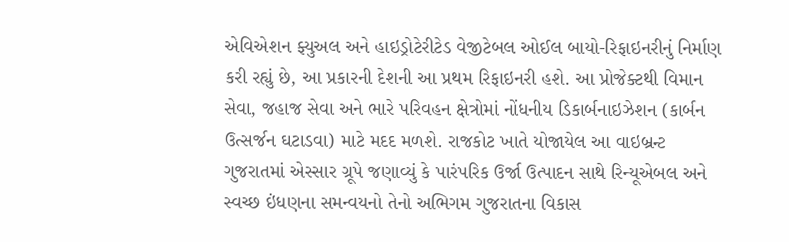એવિએશન ફ્યુઅલ અને હાઇડ્રોટેરીટેડ વેજીટેબલ ઓઈલ બાયો-રિફાઇનરીનું નિર્માણ કરી રહ્યું છે, આ પ્રકારની દેશની આ પ્રથમ રિફાઇનરી હશે. આ પ્રોજેક્ટથી વિમાન સેવા, જહાજ સેવા અને ભારે પરિવહન ક્ષેત્રોમાં નોંધનીય ડિકાર્બનાઇઝેશન (કાર્બન ઉત્સર્જન ઘટાડવા) માટે મદદ મળશે. રાજકોટ ખાતે યોજાયેલ આ વાઇબ્રન્ટ ગુજરાતમાં એસ્સાર ગ્રૂપે જણાવ્યું કે પારંપરિક ઉર્જા ઉત્પાદન સાથે રિન્યૂએબલ અને સ્વચ્છ ઇંધણના સમન્વયનો તેનો અભિગમ ગુજરાતના વિકાસ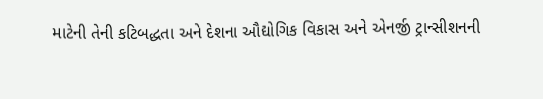માટેની તેની કટિબદ્ધતા અને દેશના ઔદ્યોગિક વિકાસ અને એનર્જી ટ્રાન્સીશનની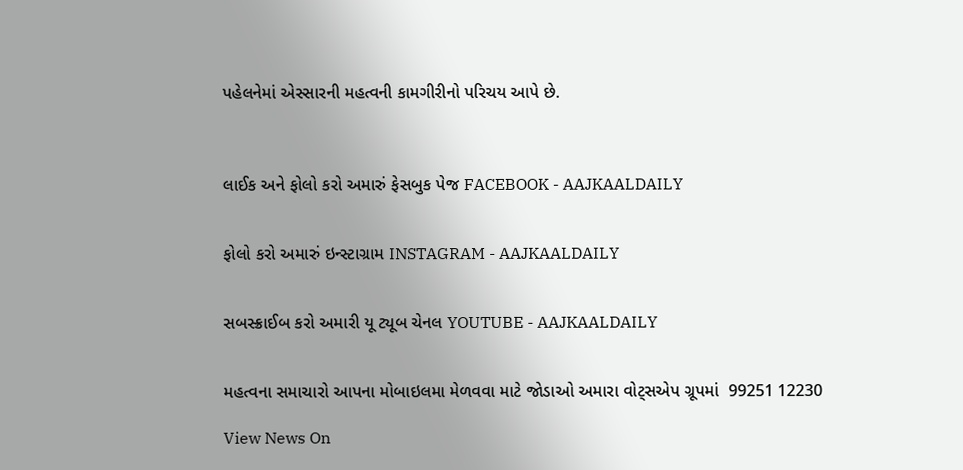પહેલનેમાં એસ્સારની મહત્વની કામગીરીનો પરિચય આપે છે.



લાઈક અને ફોલો કરો અમારું ફેસબુક પેજ FACEBOOK - AAJKAALDAILY


ફોલો કરો અમારું ઇન્સ્ટાગ્રામ INSTAGRAM - AAJKAALDAILY


સબસ્ક્રાઈબ કરો અમારી યૂ ટ્યૂબ ચેનલ YOUTUBE - AAJKAALDAILY


મહત્વના સમાચારો આપના મોબાઇલમા મેળવવા માટે જોડાઓ અમારા વોટ્સએપ ગ્રૂપમાં  99251 12230

View News On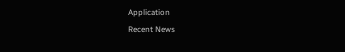Application
Recent News